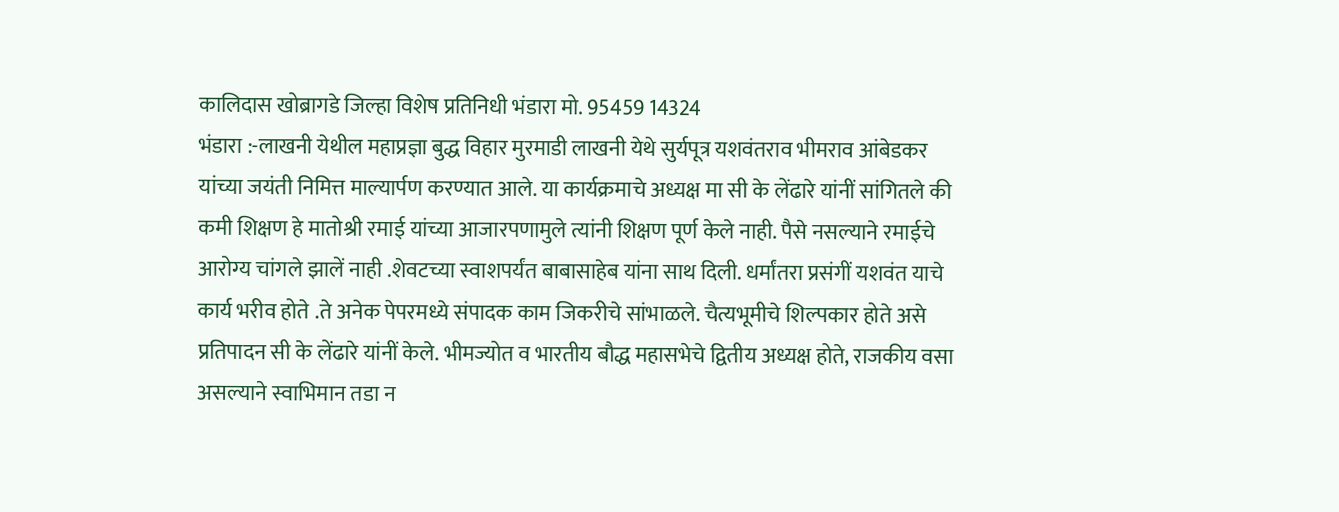कालिदास खोब्रागडे जिल्हा विशेष प्रतिनिधी भंडारा मो. 95459 14324
भंडारा :-लाखनी येथील महाप्रज्ञा बुद्ध विहार मुरमाडी लाखनी येथे सुर्यपूत्र यशवंतराव भीमराव आंबेडकर यांच्या जयंती निमित्त माल्यार्पण करण्यात आले. या कार्यक्रमाचे अध्यक्ष मा सी के लेंढारे यांनीं सांगितले की कमी शिक्षण हे मातोश्री रमाई यांच्या आजारपणामुले त्यांनी शिक्षण पूर्ण केले नाही. पैसे नसल्याने रमाईचे आरोग्य चांगले झालें नाही .शेवटच्या स्वाशपर्यंत बाबासाहेब यांना साथ दिली. धर्मांतरा प्रसंगीं यशवंत याचे कार्य भरीव होते .ते अनेक पेपरमध्ये संपादक काम जिकरीचे सांभाळले. चैत्यभूमीचे शिल्पकार होते असे प्रतिपादन सी के लेंढारे यांनीं केले. भीमज्योत व भारतीय बौद्ध महासभेचे द्वितीय अध्यक्ष होते, राजकीय वसा असल्याने स्वाभिमान तडा न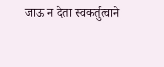जाऊ न देता स्वकर्तुत्वाने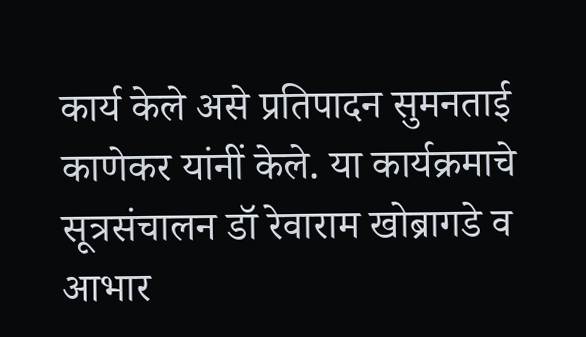कार्य केले असे प्रतिपादन सुमनताई काणेकर यांनीं केले. या कार्यक्रमाचे सूत्रसंचालन डॉ रेवाराम खोब्रागडे व आभार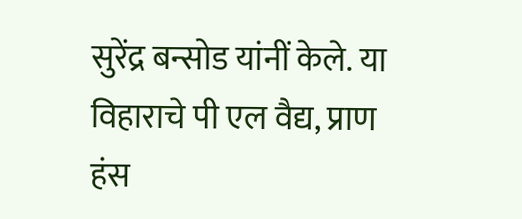सुरेंद्र बन्सोड यांनीं केले. या विहाराचे पी एल वैद्य, प्राण हंस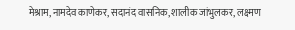मेश्राम, नामदेव काणेकर, सदानंद वासनिक, शालीक जांभुलकर, लक्ष्मण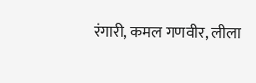रंगारी, कमल गणवीर, लीला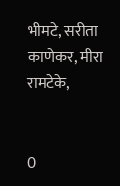भीमटे, सरीता काणेकर, मीरा रामटेके,


0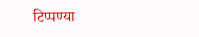टिप्पण्या